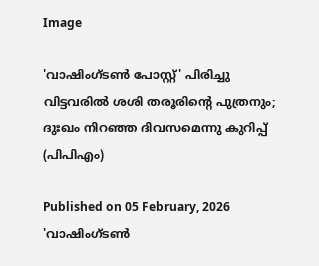Image

'വാഷിംഗ്‌ടൺ പോസ്റ്റ്' പിരിച്ചു വിട്ടവരിൽ ശശി തരൂരിന്റെ പുത്രനും; ദുഃഖം നിറഞ്ഞ ദിവസമെന്നു കുറിപ്പ് (പിപിഎം)

Published on 05 February, 2026
'വാഷിംഗ്‌ടൺ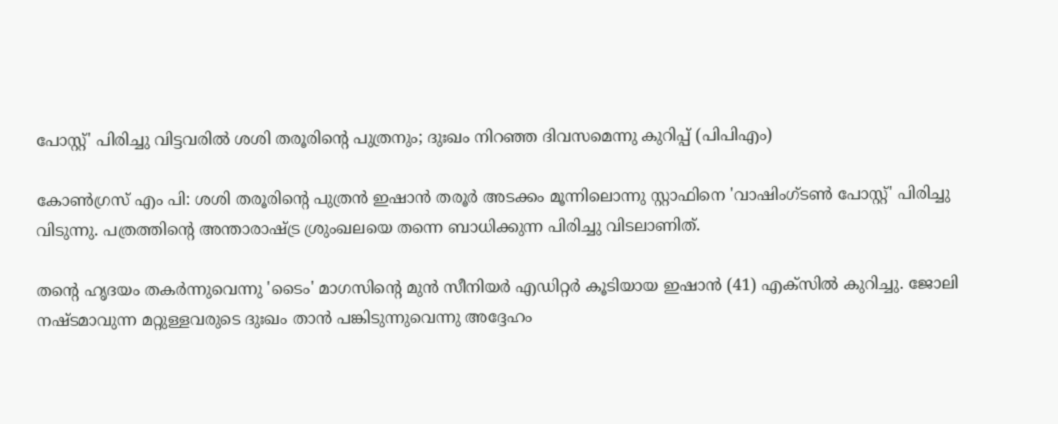പോസ്റ്റ്' പിരിച്ചു വിട്ടവരിൽ ശശി തരൂരിന്റെ പുത്രനും; ദുഃഖം നിറഞ്ഞ ദിവസമെന്നു കുറിപ്പ് (പിപിഎം)

കോൺഗ്രസ് എം പി: ശശി തരൂരിന്റെ പുത്രൻ ഇഷാൻ തരൂർ അടക്കം മൂന്നിലൊന്നു സ്റ്റാഫിനെ 'വാഷിംഗ്‌ടൺ പോസ്റ്റ്' പിരിച്ചു വിടുന്നു. പത്രത്തിന്റെ അന്താരാഷ്ട്ര ശ്രുംഖലയെ തന്നെ ബാധിക്കുന്ന പിരിച്ചു വിടലാണിത്.

തന്റെ ഹൃദയം തകർന്നുവെന്നു 'ടൈം' മാഗസിന്റെ മുൻ സീനിയർ എഡിറ്റർ കൂടിയായ ഇഷാൻ (41) എക്‌സിൽ കുറിച്ചു. ജോലി നഷ്ടമാവുന്ന മറ്റുള്ളവരുടെ ദുഃഖം താൻ പങ്കിടുന്നുവെന്നു അദ്ദേഹം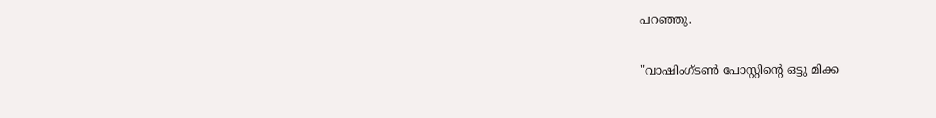പറഞ്ഞു.

"വാഷിംഗ്‌ടൺ പോസ്റ്റിന്റെ ഒട്ടു മിക്ക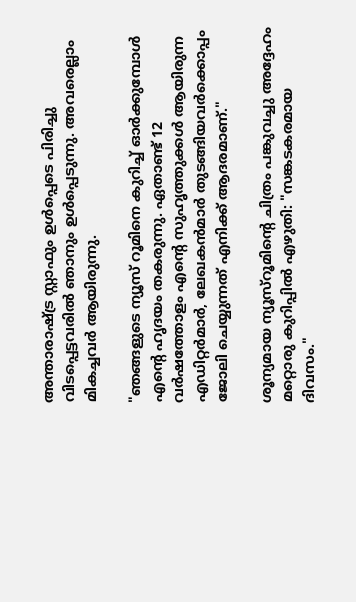അന്താരാഷ്ട്ര സ്റ്റാഫും ഉൾപ്പെടെ പിരിച്ചു വിടപ്പെട്ടവരിൽ ഞാനും ഉൾപ്പെടുന്നു. അവരെല്ലാം മികച്ചവർ ആയിരുന്നു.

"ഞങ്ങളുടെ ന്യൂസ് റൂമിനെ കുറിച്ച് ഓർക്കുമ്പോൾ എന്റെ ഹൃദയം തകരുന്നു. ഏതാണ്ട് 12 വർഷത്തോളം എന്റെ സുഹൃത്തുക്കൾ ആയിരുന്ന എഡിറ്റർമാർ, ലേഖകൻമാർ തുടങ്ങിയവർക്കൊപ്പം ജോലി ചെയ്യുന്നത് എനിക്ക് ആദരമാണ്."

ശൂന്യമായ ന്യൂസ്‌റൂമിന്റെ ചിത്രം പങ്കുവച്ചു അദ്ദേഹം മറ്റൊരു കുറിപ്പിൽ എഴുതി: "സങ്കടകരമായ ദിവസം."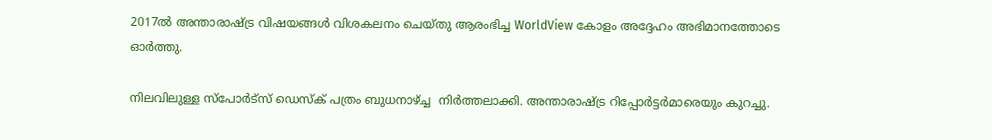2017ൽ അന്താരാഷ്ട്ര വിഷയങ്ങൾ വിശകലനം ചെയ്തു ആരംഭിച്ച WorldView കോളം അദ്ദേഹം അഭിമാനത്തോടെ ഓർത്തു.

നിലവിലുള്ള സ്പോർട്സ് ഡെസ്ക് പത്രം ബുധനാഴ്ച്ച  നിർത്തലാക്കി. അന്താരാഷ്ട്ര റിപ്പോർട്ടർമാരെയും കുറച്ചു.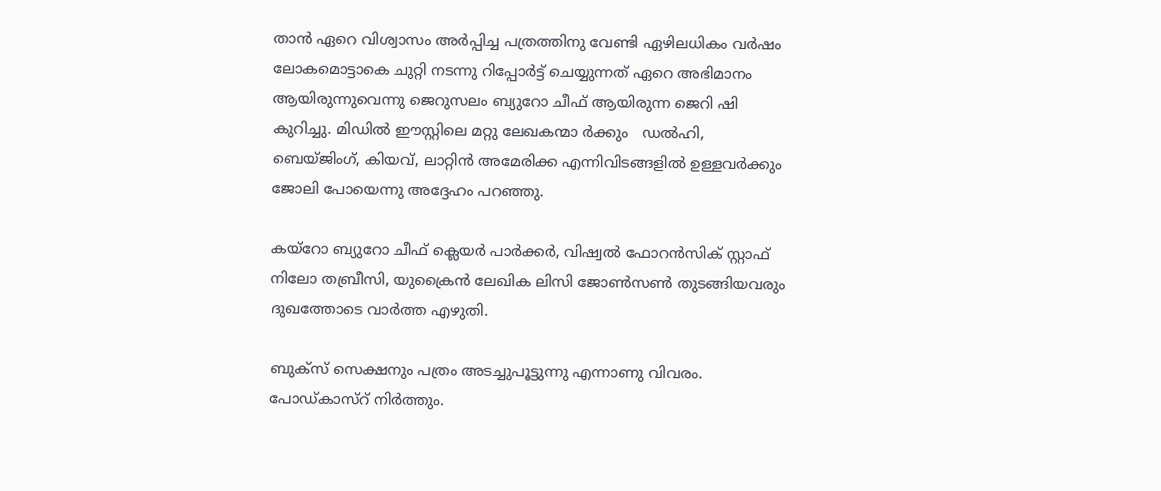താൻ ഏറെ വിശ്വാസം അർപ്പിച്ച പത്രത്തിനു വേണ്ടി ഏഴിലധികം വർഷം ലോകമൊട്ടാകെ ചുറ്റി നടന്നു റിപ്പോർട്ട് ചെയ്യുന്നത് ഏറെ അഭിമാനം ആയിരുന്നുവെന്നു ജെറുസലം ബ്യുറോ ചീഫ് ആയിരുന്ന ജെറി ഷി കുറിച്ചു. മിഡിൽ ഈസ്റ്റിലെ മറ്റു ലേഖകന്മാ ർക്കും   ഡൽഹി, ബെയ്‌ജിംഗ്, കിയവ്, ലാറ്റിൻ അമേരിക്ക എന്നിവിടങ്ങളിൽ ഉള്ളവർക്കും ജോലി പോയെന്നു അദ്ദേഹം പറഞ്ഞു.

കയ്റോ ബ്യുറോ ചീഫ് ക്ലെയർ പാർക്കർ, വിഷ്വൽ ഫോറൻസിക് സ്റ്റാഫ് നിലോ തബ്രീസി, യുക്രൈൻ ലേഖിക ലിസി ജോൺസൺ തുടങ്ങിയവരും ദുഖത്തോടെ വാർത്ത എഴുതി.

ബുക്‌സ് സെക്ഷനും പത്രം അടച്ചുപൂട്ടുന്നു എന്നാണു വിവരം. പോഡ്‌കാസ്റ് നിർത്തും.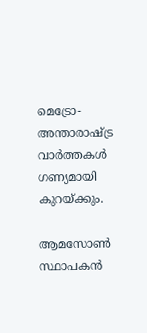മെട്രോ-അന്താരാഷ്ട്ര വാർത്തകൾ ഗണ്യമായി കുറയ്ക്കും.

ആമസോൺ സ്ഥാപകൻ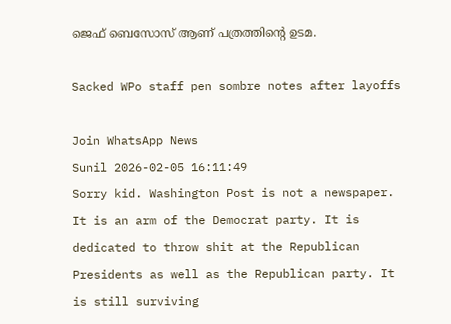ജെഫ് ബെസോസ് ആണ് പത്രത്തിന്റെ ഉടമ.

Sacked WPo staff pen sombre notes after layoffs

Join WhatsApp News
Sunil 2026-02-05 16:11:49
Sorry kid. Washington Post is not a newspaper. It is an arm of the Democrat party. It is dedicated to throw shit at the Republican Presidents as well as the Republican party. It is still surviving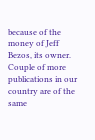because of the money of Jeff Bezos, its owner. Couple of more publications in our country are of the same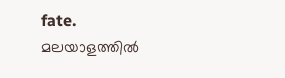fate.
മലയാളത്തില്‍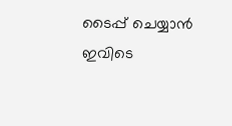ടൈപ്പ് ചെയ്യാന്‍ ഇവിടെ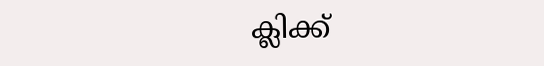ക്ലിക്ക്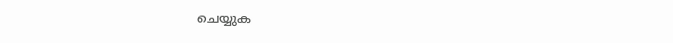ചെയ്യുക